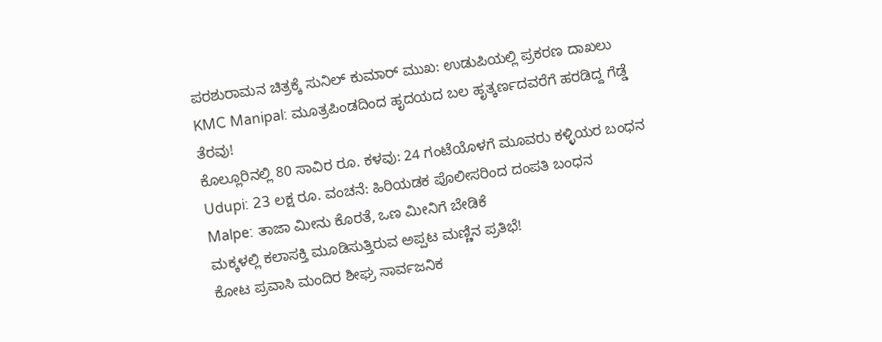ಪರಶುರಾಮನ ಚಿತ್ರಕ್ಕೆ ಸುನಿಲ್ ಕುಮಾರ್ ಮುಖ: ಉಡುಪಿಯಲ್ಲಿ ಪ್ರಕರಣ ದಾಖಲು
KMC Manipal: ಮೂತ್ರಪಿಂಡದಿಂದ ಹೃದಯದ ಬಲ ಹೃತ್ಕರ್ಣದವರೆಗೆ ಹರಡಿದ್ದ ಗೆಡ್ಡೆ ತೆರವು!
ಕೊಲ್ಲೂರಿನಲ್ಲಿ 80 ಸಾವಿರ ರೂ. ಕಳವು: 24 ಗಂಟೆಯೊಳಗೆ ಮೂವರು ಕಳ್ಳಿಯರ ಬಂಧನ
Udupi: 23 ಲಕ್ಷ ರೂ. ವಂಚನೆ: ಹಿರಿಯಡಕ ಪೊಲೀಸರಿಂದ ದಂಪತಿ ಬಂಧನ
Malpe: ತಾಜಾ ಮೀನು ಕೊರತೆ, ಒಣ ಮೀನಿಗೆ ಬೇಡಿಕೆ
ಮಕ್ಕಳಲ್ಲಿ ಕಲಾಸಕ್ತಿ ಮೂಡಿಸುತ್ತಿರುವ ಅಪ್ಪಟ ಮಣ್ಣಿನ ಪ್ರತಿಭೆ!
ಕೋಟ ಪ್ರವಾಸಿ ಮಂದಿರ ಶೀಘ್ರ ಸಾರ್ವಜನಿಕ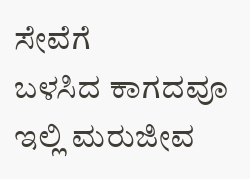ಸೇವೆಗೆ
ಬಳಸಿದ ಕಾಗದವೂ ಇಲ್ಲಿ ಮರುಜೀವ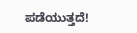ಪಡೆಯುತ್ತದೆ!